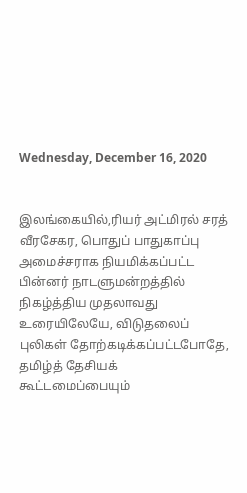Wednesday, December 16, 2020


இலங்கையில்,ரியர் அட்மிரல் சரத் வீரசேகர, பொதுப் பாதுகாப்பு அமைச்சராக நியமிக்கப்பட்ட பின்னர் நாடளுமன்றத்தில் நிகழ்த்திய முதலாவது உரையிலேயே, விடுதலைப் புலிகள் தோற்கடிக்கப்பட்டபோதே, தமிழ்த் தேசியக் கூட்டமைப்பையும்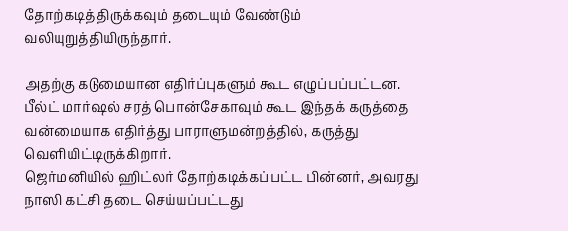தோற்கடித்திருக்கவும் தடையும் வேண்டும் வலியுறுத்தியிருந்தார்.

அதற்கு கடுமையான எதிர்ப்புகளும் கூட எழுப்பப்பட்டன. பீல்ட் மார்ஷல் சரத் பொன்சேகாவும் கூட இந்தக் கருத்தை வன்மையாக எதிர்த்து பாராளுமன்றத்தில், கருத்து வெளியிட்டிருக்கிறார்.
ஜெர்மனியில் ஹிட்லர் தோற்கடிக்கப்பட்ட பின்னர், அவரது நாஸி கட்சி தடை செய்யப்பட்டது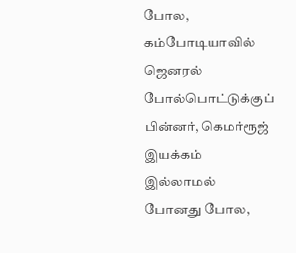போல, கம்போடியாவில் ஜெனரல் போல்பொட்டுக்குப் பின்னர், கெமர்ரூஜ் இயக்கம் இல்லாமல் போனது போல,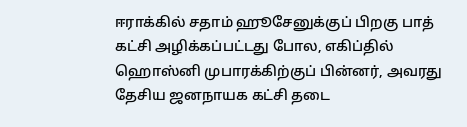ஈராக்கில் சதாம் ஹூசேனுக்குப் பிறகு பாத் கட்சி அழிக்கப்பட்டது போல, எகிப்தில் ஹொஸ்னி முபாரக்கிற்குப் பின்னர், அவரது தேசிய ஜனநாயக கட்சி தடை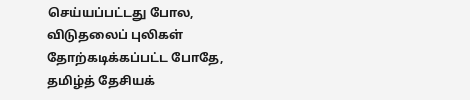செய்யப்பட்டது போல, விடுதலைப் புலிகள் தோற்கடிக்கப்பட்ட போதே, தமிழ்த் தேசியக்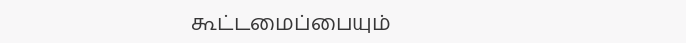கூட்டமைப்பையும்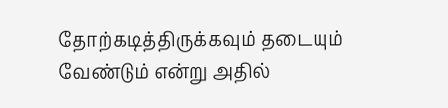தோற்கடித்திருக்கவும் தடையும் வேண்டும் என்று அதில்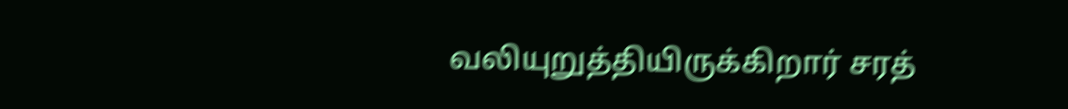வலியுறுத்தியிருக்கிறார் சரத்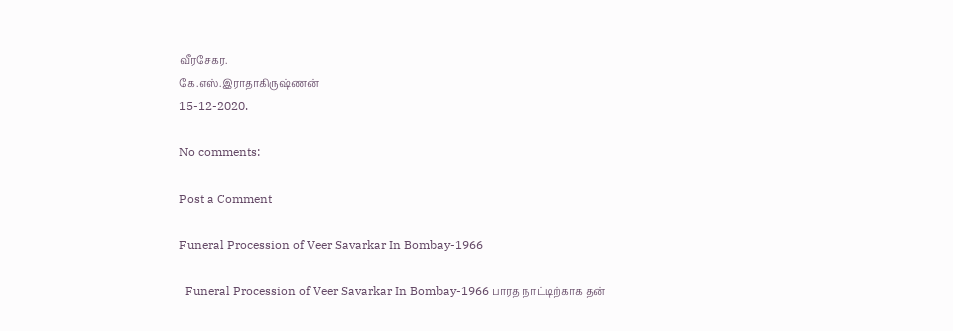வீரசேகர.
கே.எஸ்.இராதாகிருஷ்ணன்
15-12-2020.

No comments:

Post a Comment

Funeral Procession of Veer Savarkar In Bombay-1966

  Funeral Procession of Veer Savarkar In Bombay-1966 பாரத நாட்டிற்காக தன்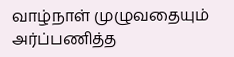வாழ்நாள் முழுவதையும் அர்ப்பணித்த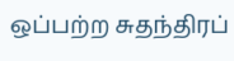ஒப்பற்ற சுதந்திரப்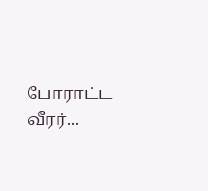போராட்ட வீரர்...